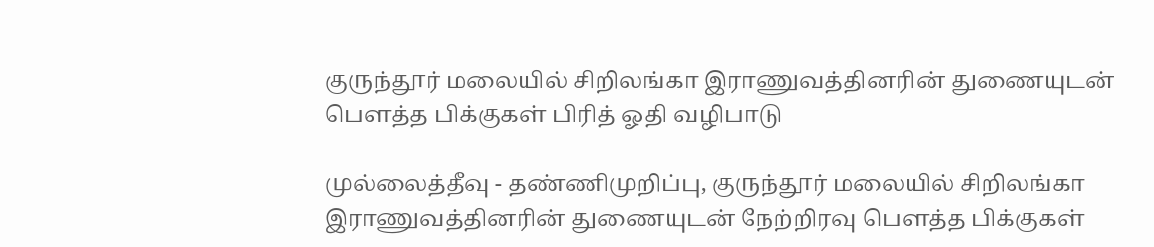குருந்தூர் மலையில் சிறிலங்கா இராணுவத்தினரின் துணையுடன் பௌத்த பிக்குகள் பிரித் ஓதி வழிபாடு

முல்லைத்தீவு - தண்ணிமுறிப்பு, குருந்தூர் மலையில் சிறிலங்கா இராணுவத்தினரின் துணையுடன் நேற்றிரவு பௌத்த பிக்குகள்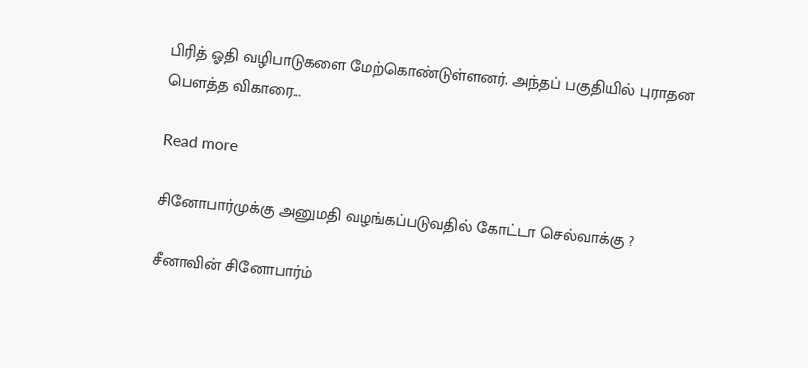பிரித் ஓதி வழிபாடுகளை மேற்கொண்டுள்ளனர். அந்தப் பகுதியில் புராதன பௌத்த விகாரை...

Read more

சினோபார்முக்கு அனுமதி வழங்கப்படுவதில் கோட்டா செல்வாக்கு ?

சீனாவின் சினோபார்ம்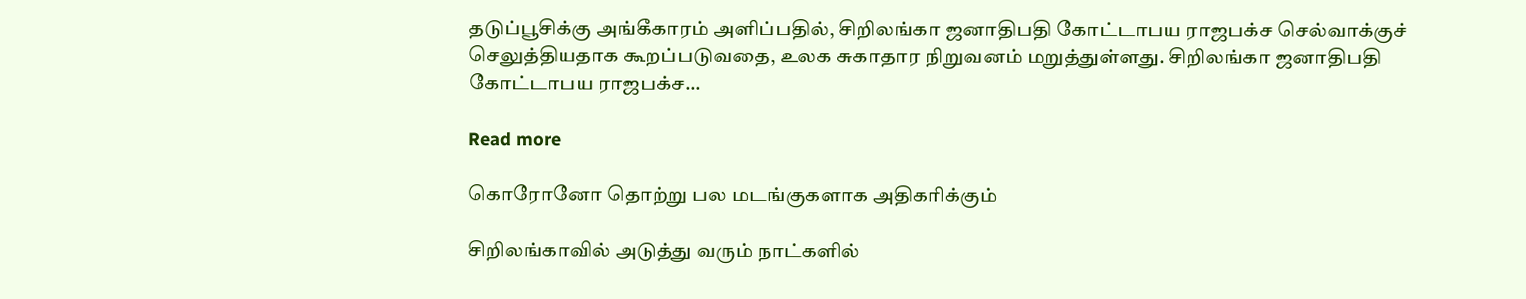தடுப்பூசிக்கு அங்கீகாரம் அளிப்பதில், சிறிலங்கா ஜனாதிபதி கோட்டாபய ராஜபக்ச செல்வாக்குச் செலுத்தியதாக கூறப்படுவதை, உலக சுகாதார நிறுவனம் மறுத்துள்ளது. சிறிலங்கா ஜனாதிபதி கோட்டாபய ராஜபக்ச...

Read more

கொரோனோ தொற்று பல மடங்குகளாக அதிகரிக்கும்

சிறிலங்காவில் அடுத்து வரும் நாட்களில்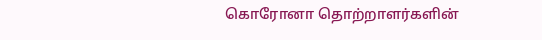கொரோனா தொற்றாளர்களின்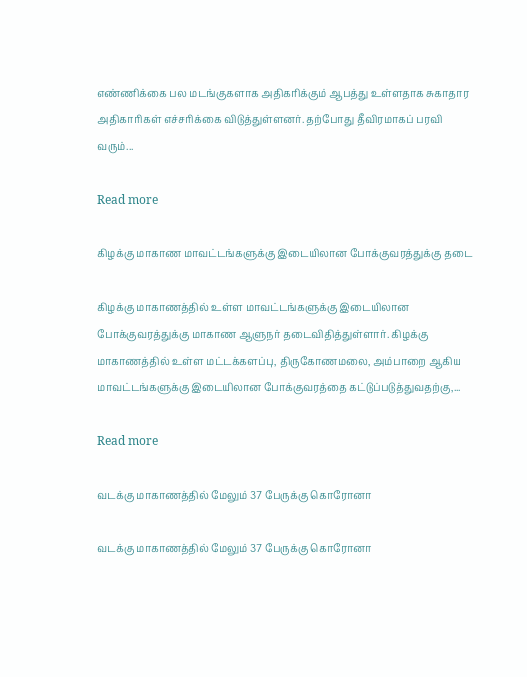எண்ணிக்கை பல மடங்குகளாக அதிகரிக்கும் ஆபத்து உள்ளதாக சுகாதார அதிகாரிகள் எச்சரிக்கை விடுத்துள்ளனர். தற்போது தீவிரமாகப் பரவி வரும்...

Read more

கிழக்கு மாகாண மாவட்டங்களுக்கு இடையிலான போக்குவரத்துக்கு தடை

கிழக்கு மாகாணத்தில் உள்ள மாவட்டங்களுக்கு இடையிலான போக்குவரத்துக்கு மாகாண ஆளுநர் தடைவிதித்துள்ளார். கிழக்கு மாகாணத்தில் உள்ள மட்டக்களப்பு, திருகோணமலை, அம்பாறை ஆகிய மாவட்டங்களுக்கு இடையிலான போக்குவரத்தை கட்டுப்படுத்துவதற்கு,...

Read more

வடக்கு மாகாணத்தில் மேலும் 37 பேருக்கு கொரோனா

வடக்கு மாகாணத்தில் மேலும் 37 பேருக்கு கொரோனா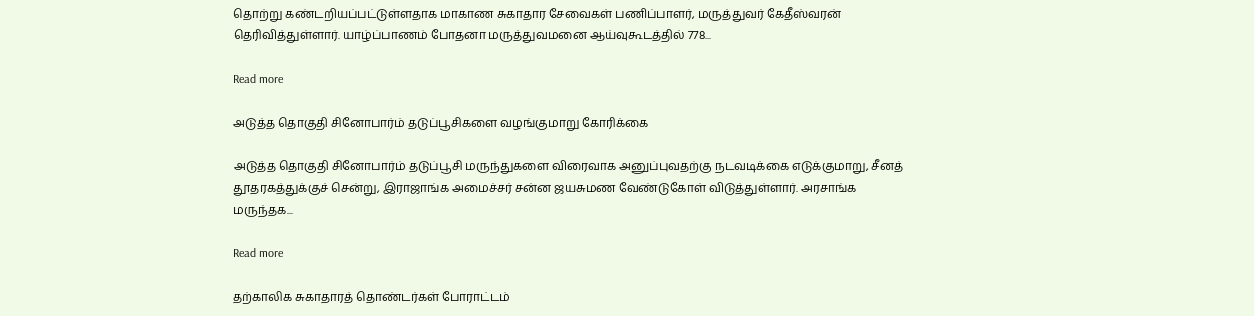தொற்று கண்டறியப்பட்டுள்ளதாக மாகாண சுகாதார சேவைகள் பணிப்பாளர், மருத்துவர் கேதீஸ்வரன் தெரிவித்துள்ளார். யாழ்ப்பாணம் போதனா மருத்துவமனை ஆய்வுகூடத்தில் 778...

Read more

அடுத்த தொகுதி சினோபார்ம் தடுப்பூசிகளை வழங்குமாறு கோரிக்கை

அடுத்த தொகுதி சினோபார்ம் தடுப்பூசி மருந்துகளை விரைவாக அனுப்புவதற்கு நடவடிக்கை எடுக்குமாறு, சீனத் தூதரகத்துக்குச் சென்று, இராஜாங்க அமைச்சர் சன்ன ஜயசுமண வேண்டுகோள் விடுத்துள்ளார். அரசாங்க மருந்தக...

Read more

தற்காலிக சுகாதாரத் தொண்டர்கள் போராட்டம்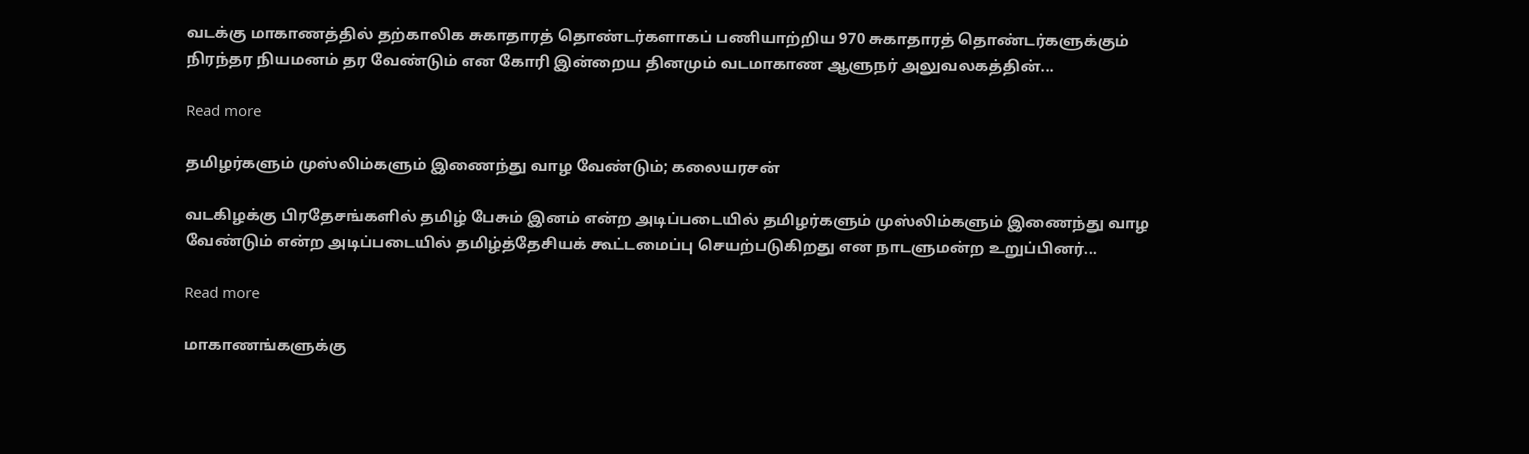வடக்கு மாகாணத்தில் தற்காலிக சுகாதாரத் தொண்டர்களாகப் பணியாற்றிய 970 சுகாதாரத் தொண்டர்களுக்கும் நிரந்தர நியமனம் தர வேண்டும் என கோரி இன்றைய தினமும் வடமாகாண ஆளுநர் அலுவலகத்தின்...

Read more

தமிழர்களும் முஸ்லிம்களும் இணைந்து வாழ வேண்டும்; கலையரசன்

வடகிழக்கு பிரதேசங்களில் தமிழ் பேசும் இனம் என்ற அடிப்படையில் தமிழர்களும் முஸ்லிம்களும் இணைந்து வாழ வேண்டும் என்ற அடிப்படையில் தமிழ்த்தேசியக் கூட்டமைப்பு செயற்படுகிறது என நாடளுமன்ற உறுப்பினர்...

Read more

மாகாணங்களுக்கு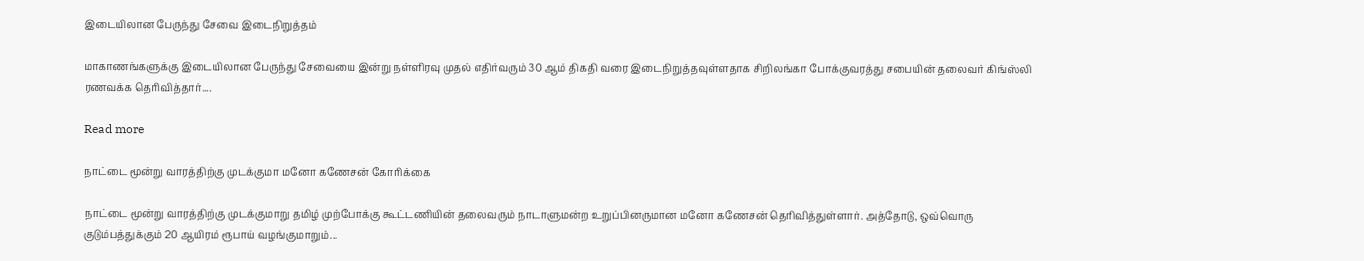இடையிலான பேருந்து சேவை இடைநிறுத்தம்

மாகாணங்களுக்கு இடையிலான பேருந்து சேவையை இன்று நள்ளிரவு முதல் எதிர்வரும் 30 ஆம் திகதி வரை இடைநிறுத்தவுள்ளதாக சிறிலங்கா போக்குவரத்து சபையின் தலைவர் கிங்ஸ்லி ரணவக்க தெரிவித்தார்....

Read more

நாட்டை மூன்று வாரத்திற்கு முடக்குமா மனோ கணேசன் கோரிக்கை

நாட்டை மூன்று வாரத்திற்கு முடக்குமாறு தமிழ் முற்போக்கு கூட்டணியின் தலைவரும் நாடாளுமன்ற உறுப்பினருமான மனோ கணேசன் தெரிவித்துள்ளார். அத்தோடு, ஒவ்வொரு குடும்பத்துக்கும் 20 ஆயிரம் ரூபாய் வழங்குமாறும்...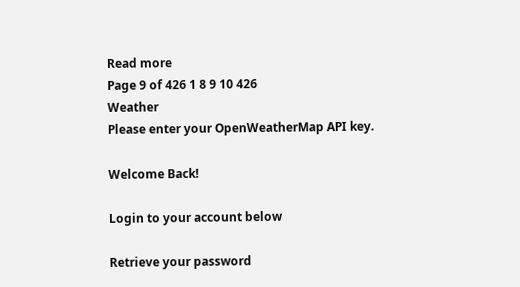Read more
Page 9 of 426 1 8 9 10 426
Weather
Please enter your OpenWeatherMap API key.

Welcome Back!

Login to your account below

Retrieve your password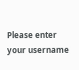Please enter your username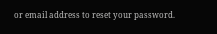or email address to reset your password.